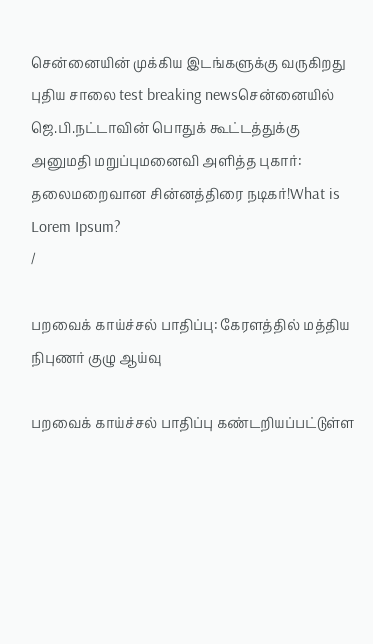சென்னையின் முக்கிய இடங்களுக்கு வருகிறது புதிய சாலை test breaking newsசென்னையில் ஜெ.பி.நட்டாவின் பொதுக் கூட்டத்துக்கு அனுமதி மறுப்புமனைவி அளித்த புகார்: தலைமறைவான சின்னத்திரை நடிகர்!What is Lorem Ipsum?
/

பறவைக் காய்ச்சல் பாதிப்பு: கேரளத்தில் மத்திய நிபுணர் குழு ஆய்வு

பறவைக் காய்ச்சல் பாதிப்பு கண்டறியப்பட்டுள்ள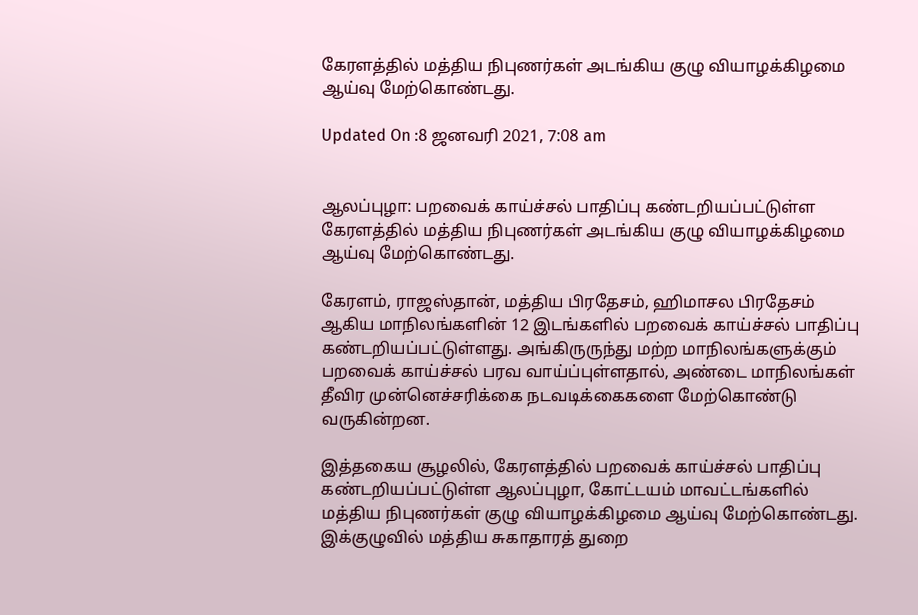கேரளத்தில் மத்திய நிபுணர்கள் அடங்கிய குழு வியாழக்கிழமை ஆய்வு மேற்கொண்டது.

Updated On :8 ஜனவரி 2021, 7:08 am


ஆலப்புழா: பறவைக் காய்ச்சல் பாதிப்பு கண்டறியப்பட்டுள்ள கேரளத்தில் மத்திய நிபுணர்கள் அடங்கிய குழு வியாழக்கிழமை ஆய்வு மேற்கொண்டது.

கேரளம், ராஜஸ்தான், மத்திய பிரதேசம், ஹிமாசல பிரதேசம் ஆகிய மாநிலங்களின் 12 இடங்களில் பறவைக் காய்ச்சல் பாதிப்பு கண்டறியப்பட்டுள்ளது. அங்கிருருந்து மற்ற மாநிலங்களுக்கும் பறவைக் காய்ச்சல் பரவ வாய்ப்புள்ளதால், அண்டை மாநிலங்கள் தீவிர முன்னெச்சரிக்கை நடவடிக்கைகளை மேற்கொண்டு வருகின்றன.

இத்தகைய சூழலில், கேரளத்தில் பறவைக் காய்ச்சல் பாதிப்பு கண்டறியப்பட்டுள்ள ஆலப்புழா, கோட்டயம் மாவட்டங்களில் மத்திய நிபுணர்கள் குழு வியாழக்கிழமை ஆய்வு மேற்கொண்டது. இக்குழுவில் மத்திய சுகாதாரத் துறை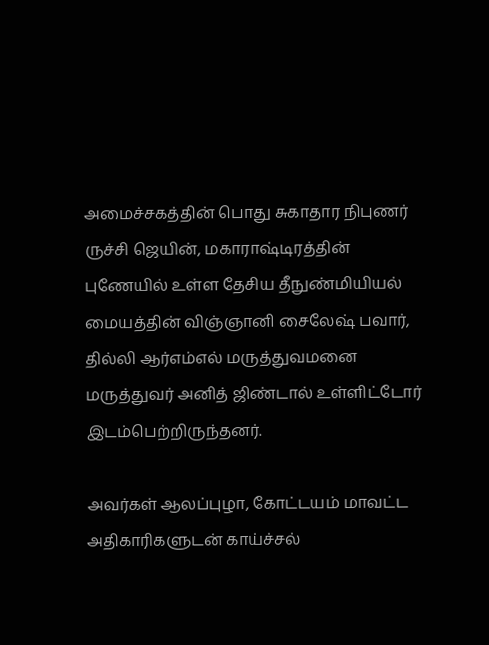அமைச்சகத்தின் பொது சுகாதார நிபுணர் ருச்சி ஜெயின், மகாராஷ்டிரத்தின் புணேயில் உள்ள தேசிய தீநுண்மியியல் மையத்தின் விஞ்ஞானி சைலேஷ் பவார், தில்லி ஆர்எம்எல் மருத்துவமனை மருத்துவர் அனித் ஜிண்டால் உள்ளிட்டோர் இடம்பெற்றிருந்தனர்.

அவர்கள் ஆலப்புழா, கோட்டயம் மாவட்ட அதிகாரிகளுடன் காய்ச்சல்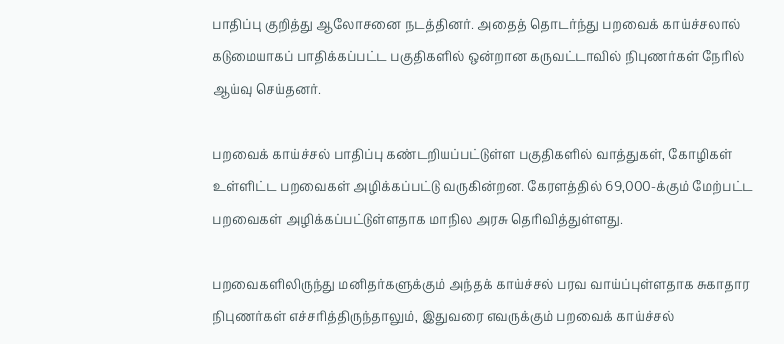பாதிப்பு குறித்து ஆலோசனை நடத்தினர். அதைத் தொடர்ந்து பறவைக் காய்ச்சலால் கடுமையாகப் பாதிக்கப்பட்ட பகுதிகளில் ஒன்றான கருவட்டாவில் நிபுணர்கள் நேரில் ஆய்வு செய்தனர்.

பறவைக் காய்ச்சல் பாதிப்பு கண்டறியப்பட்டுள்ள பகுதிகளில் வாத்துகள், கோழிகள் உள்ளிட்ட பறவைகள் அழிக்கப்பட்டு வருகின்றன. கேரளத்தில் 69,000-க்கும் மேற்பட்ட பறவைகள் அழிக்கப்பட்டுள்ளதாக மாநில அரசு தெரிவித்துள்ளது.

பறவைகளிலிருந்து மனிதர்களுக்கும் அந்தக் காய்ச்சல் பரவ வாய்ப்புள்ளதாக சுகாதார நிபுணர்கள் எச்சரித்திருந்தாலும், இதுவரை எவருக்கும் பறவைக் காய்ச்சல்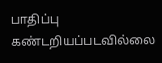பாதிப்பு கண்டறியப்படவில்லை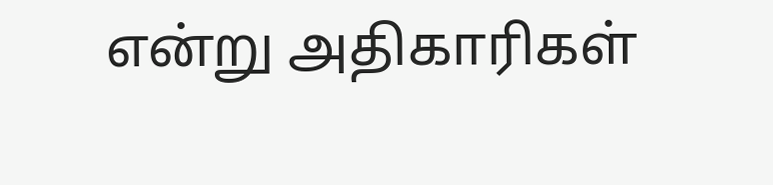என்று அதிகாரிகள்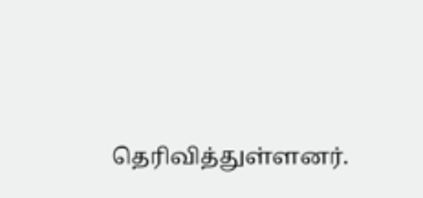தெரிவித்துள்ளனர்.